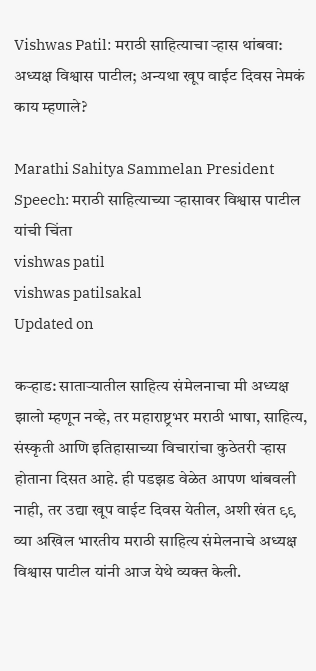Vishwas Patil: मराठी साहित्याचा ऱ्हास थांबवा: अध्यक्ष विश्वास पाटील; अन्यथा खूप वाईट दिवस नेमकं काय म्हणाले?

Marathi Sahitya Sammelan President Speech: मराठी साहित्याच्या ऱ्हासावर विश्वास पाटील यांची चिंता
vishwas patil
vishwas patilsakal
Updated on

कऱ्हाड: साताऱ्यातील साहित्य संमेलनाचा मी अध्यक्ष झालो म्हणून नव्हे, तर महाराष्ट्रभर मराठी भाषा, साहित्य, संस्कृती आणि इतिहासाच्या विचारांचा कुठेतरी ऱ्हास होताना दिसत आहे. ही पडझड वेळेत आपण थांबवली नाही, तर उद्या खूप वाईट दिवस येतील, अशी खंत ९९ व्या अखिल भारतीय मराठी साहित्य संमेलनाचे अध्यक्ष विश्वास पाटील यांनी आज येथे व्यक्त केली.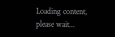Loading content, please wait...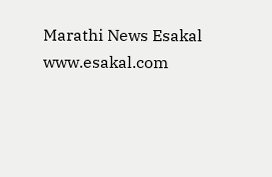Marathi News Esakal
www.esakal.com